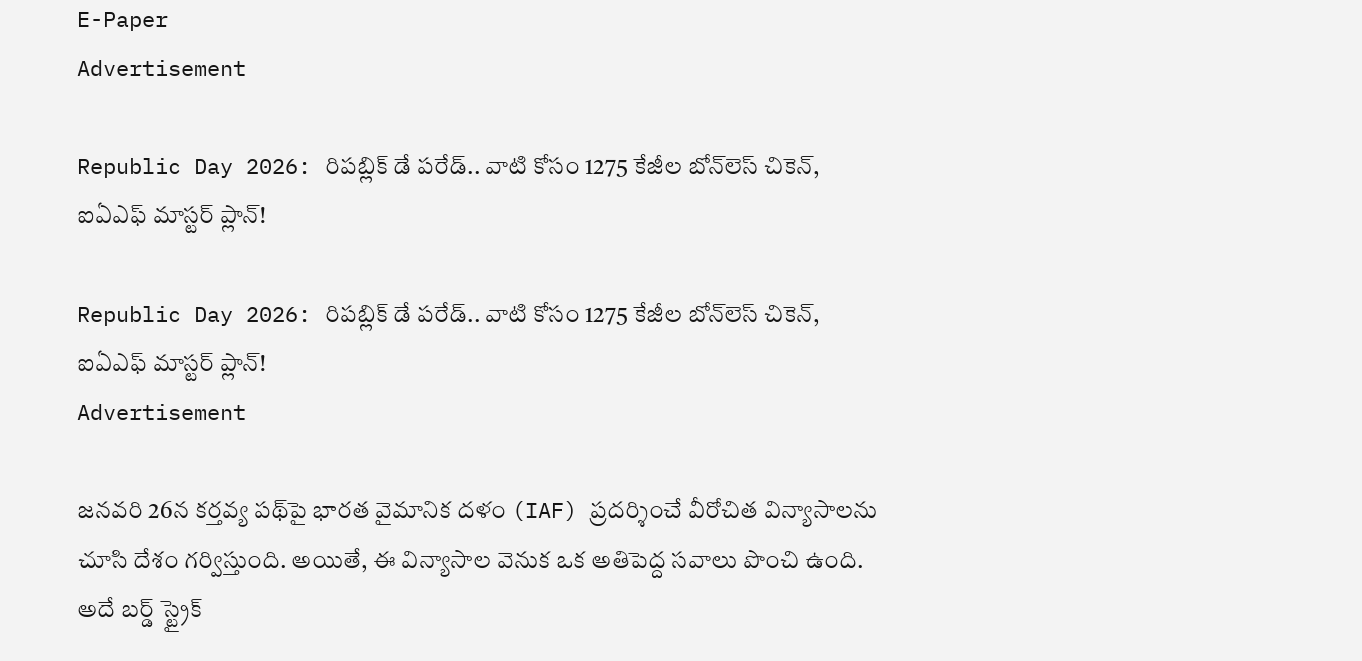E-Paper
Advertisement

Republic Day 2026: రిపబ్లిక్ డే పరేడ్.. వాటి కోసం 1275 కేజీల బోన్‌లెస్ చికెన్, ఐఏఎఫ్ మాస్టర్ ప్లాన్!

Republic Day 2026: రిపబ్లిక్ డే పరేడ్.. వాటి కోసం 1275 కేజీల బోన్‌లెస్ చికెన్, ఐఏఎఫ్ మాస్టర్ ప్లాన్!
Advertisement

జనవరి 26న కర్తవ్య పథ్‌పై భారత వైమానిక దళం (IAF) ప్రదర్శించే వీరోచిత విన్యాసాలను చూసి దేశం గర్విస్తుంది. అయితే, ఈ విన్యాసాల వెనుక ఒక అతిపెద్ద సవాలు పొంచి ఉంది. అదే బర్డ్ స్ట్రైక్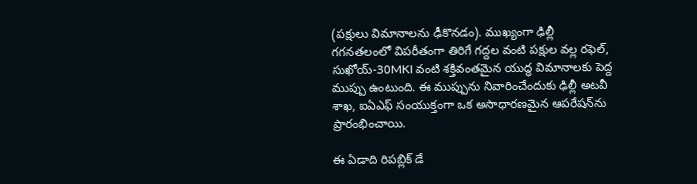(పక్షులు విమానాలను ఢీకొనడం). ముఖ్యంగా ఢిల్లీ గగనతలంలో విపరీతంగా తిరిగే గద్దల వంటి పక్షుల వల్ల రఫెల్, సుఖోయ్-30MKI వంటి శక్తివంతమైన యుద్ధ విమానాలకు పెద్ద ముప్పు ఉంటుంది. ఈ ముప్పును నివారించేందుకు ఢిల్లీ అటవీ శాఖ, ఐఏఎఫ్ సంయుక్తంగా ఒక అసాధారణమైన ఆపరేషన్‌ను ప్రారంభించాయి.

ఈ ఏడాది రిపబ్లిక్ డే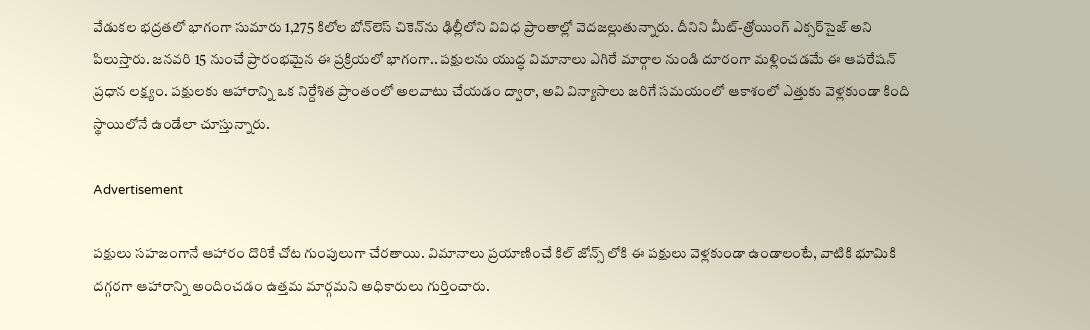వేడుకల భద్రతలో భాగంగా సుమారు 1,275 కిలోల బోన్‌లెస్ చికెన్‌ను ఢిల్లీలోని వివిధ ప్రాంతాల్లో వెదజల్లుతున్నారు. దీనిని మీట్-త్రోయింగ్ ఎక్సర్‌సైజ్ అని పిలుస్తారు. జనవరి 15 నుంచే ప్రారంభమైన ఈ ప్రక్రియలో భాగంగా.. పక్షులను యుద్ధ విమానాలు ఎగిరే మార్గాల నుండి దూరంగా మళ్లించడమే ఈ ఆపరేషన్ ప్రధాన లక్ష్యం. పక్షులకు ఆహారాన్ని ఒక నిర్దేశిత ప్రాంతంలో అలవాటు చేయడం ద్వారా, అవి విన్యాసాలు జరిగే సమయంలో ఆకాశంలో ఎత్తుకు వెళ్లకుండా కింది స్థాయిలోనే ఉండేలా చూస్తున్నారు.

Advertisement

పక్షులు సహజంగానే ఆహారం దొరికే చోట గుంపులుగా చేరతాయి. విమానాలు ప్రయాణించే కిల్ జోన్స్ లోకి ఈ పక్షులు వెళ్లకుండా ఉండాలంటే, వాటికి భూమికి దగ్గరగా ఆహారాన్ని అందించడం ఉత్తమ మార్గమని అధికారులు గుర్తించారు.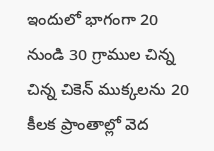ఇందులో భాగంగా 20 నుండి 30 గ్రాముల చిన్న చిన్న చికెన్ ముక్కలను 20 కీలక ప్రాంతాల్లో వెద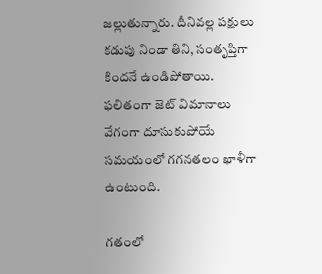జల్లుతున్నారు. దీనివల్ల పక్షులు కడుపు నిండా తిని, సంతృప్తిగా కిందనే ఉండిపోతాయి. ఫలితంగా జెట్ విమానాలు వేగంగా దూసుకుపోయే సమయంలో గగనతలం ఖాళీగా ఉంటుంది.

గతంలో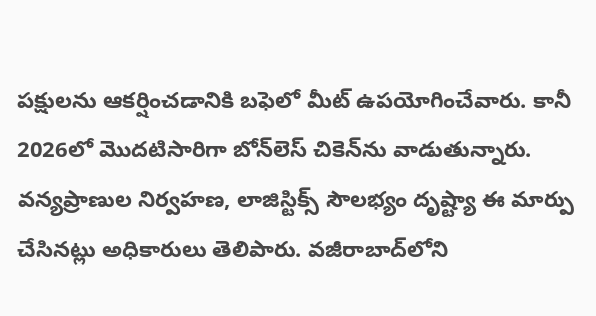పక్షులను ఆకర్షించడానికి బఫెలో మీట్ ఉపయోగించేవారు. కానీ 2026లో మొదటిసారిగా బోన్‌లెస్ చికెన్‌ను వాడుతున్నారు. వన్యప్రాణుల నిర్వహణ, లాజిస్టిక్స్ సౌలభ్యం దృష్ట్యా ఈ మార్పు చేసినట్లు అధికారులు తెలిపారు. వజీరాబాద్‌లోని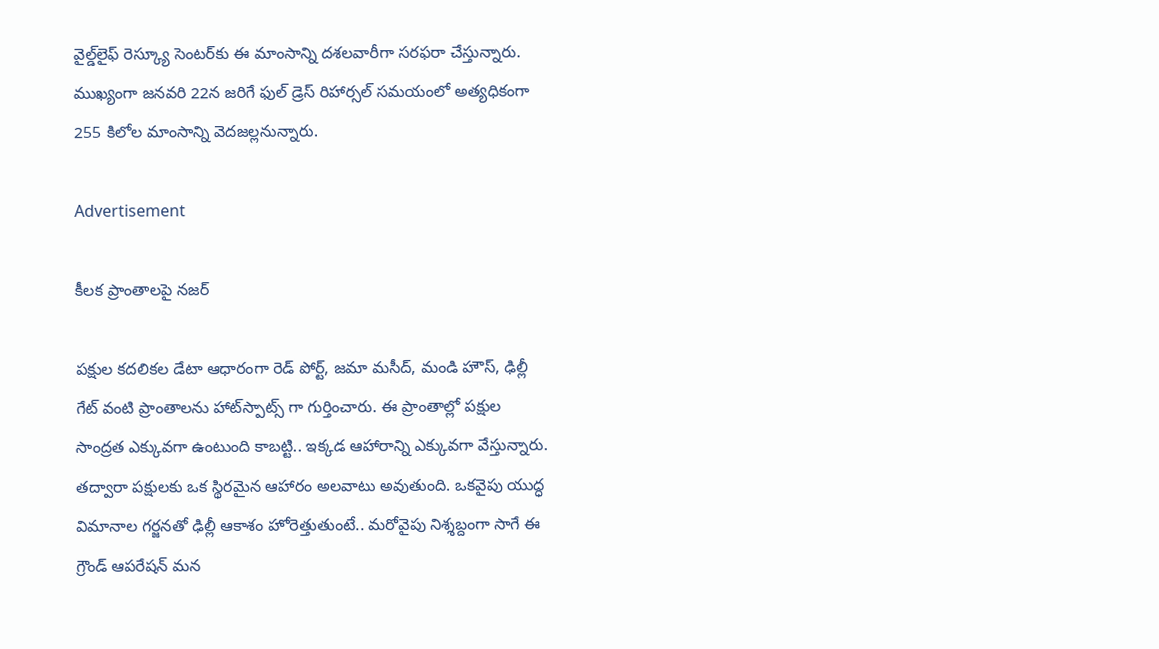వైల్డ్‌లైఫ్ రెస్క్యూ సెంటర్‌కు ఈ మాంసాన్ని దశలవారీగా సరఫరా చేస్తున్నారు. ముఖ్యంగా జనవరి 22న జరిగే ఫుల్ డ్రెస్ రిహార్సల్ సమయంలో అత్యధికంగా 255 కిలోల మాంసాన్ని వెదజల్లనున్నారు.

Advertisement

కీలక ప్రాంతాలపై నజర్

పక్షుల కదలికల డేటా ఆధారంగా రెడ్ పోర్ట్, జమా మసీద్, మండి హౌస్, ఢిల్లీ గేట్ వంటి ప్రాంతాలను హాట్‌స్పాట్స్ గా గుర్తించారు. ఈ ప్రాంతాల్లో పక్షుల సాంద్రత ఎక్కువగా ఉంటుంది కాబట్టి.. ఇక్కడ ఆహారాన్ని ఎక్కువగా వేస్తున్నారు. తద్వారా పక్షులకు ఒక స్థిరమైన ఆహారం అలవాటు అవుతుంది. ఒకవైపు యుద్ధ విమానాల గర్జనతో ఢిల్లీ ఆకాశం హోరెత్తుతుంటే.. మరోవైపు నిశ్శబ్దంగా సాగే ఈ గ్రౌండ్ ఆపరేషన్ మన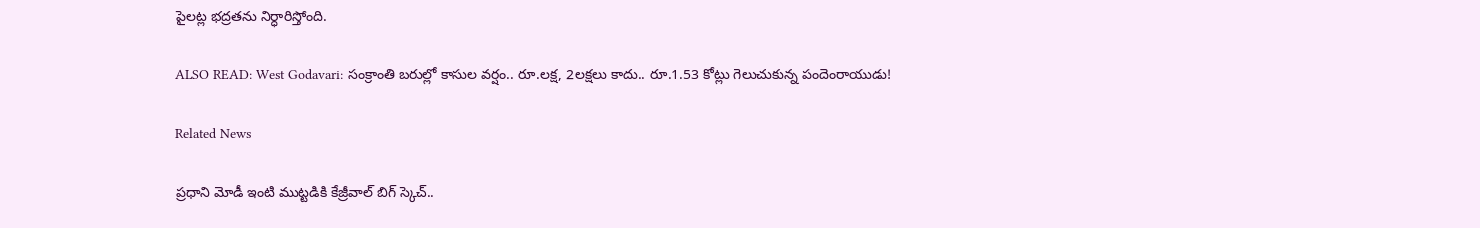పైలట్ల భద్రతను నిర్ధారిస్తోంది.

ALSO READ: West Godavari: సంక్రాంతి బరుల్లో కాసుల వర్షం.. రూ.లక్ష, 2లక్షలు కాదు.. రూ.1.53 కోట్లు గెలుచుకున్న పందెంరాయుడు!

Related News

ప్రధాని మోడీ ఇంటి ముట్టడికి కేజ్రీవాల్ బిగ్ స్కెచ్..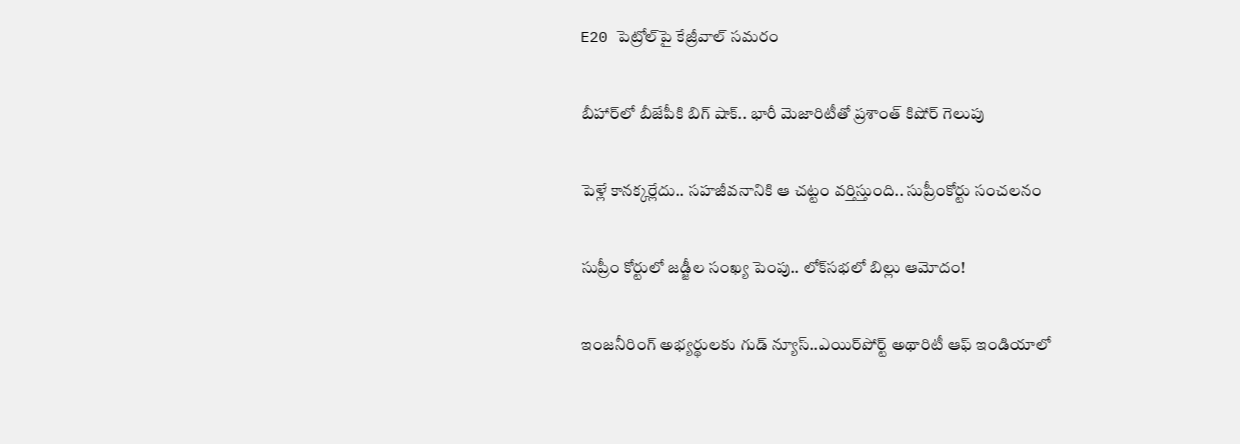E20 పెట్రోల్‌పై కేజ్రీవాల్ సమరం

బీహార్‌లో బీజేపీకి బిగ్ షాక్.. భారీ మెజారిటీతో ప్రశాంత్ కిషోర్ గెలుపు

పెళ్లే కానక్కర్లేదు.. సహజీవనానికి ఆ చట్టం వర్తిస్తుంది.. సుప్రీంకోర్టు సంచలనం

సుప్రీం కోర్టులో జడ్జీల సంఖ్య పెంపు.. లోక్‌సభలో బిల్లు ఆమోదం!

ఇంజనీరింగ్ అభ్యర్థులకు గుడ్ న్యూస్..ఎయిర్‌పోర్ట్ అథారిటీ ఆఫ్ ఇండియాలో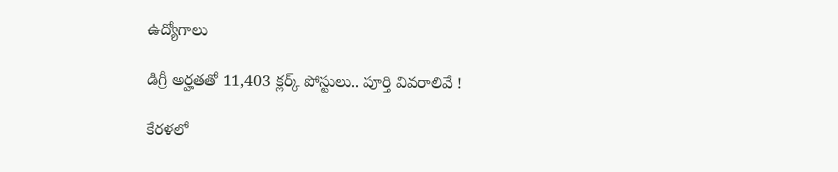ఉద్యోగాలు

డిగ్రీ అర్హతతో 11,403 క్లర్క్ పోస్టులు.. పూర్తి వివరాలివే !

కేరళలో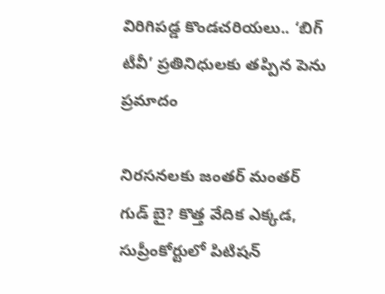విరిగిపడ్డ కొండచరియలు.. ‘బిగ్ టీవీ’ ప్రతినిధులకు తప్పిన పెను ప్రమాదం

నిరసనలకు జంతర్ మంతర్ గుడ్ బై? కొత్త వేదిక ఎక్కడ, సుప్రీంకోర్టులో పిటిషన్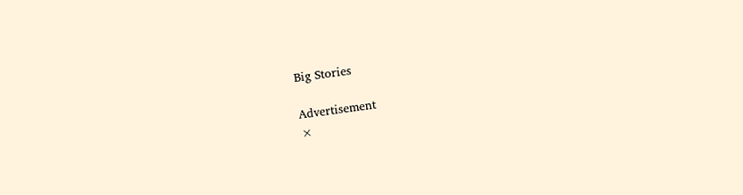Big Stories

Advertisement
×